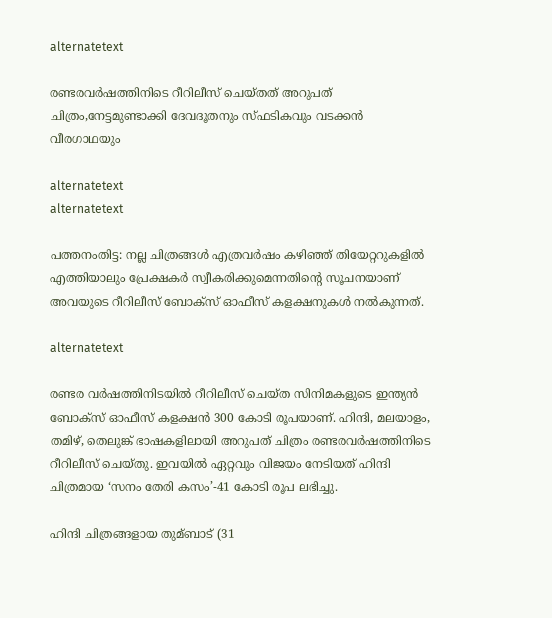alternatetext

രണ്ടരവര്‍ഷത്തിനിടെ റീറിലീസ് ചെയ്തത് അറുപത് ചിത്രം,നേട്ടമുണ്ടാക്കി ദേവദൂതനും സ്ഫടികവും വടക്കൻ വീരഗാഥയും

alternatetext
alternatetext

പത്തനംതിട്ട: നല്ല ചിത്രങ്ങള്‍ എത്രവർഷം കഴിഞ്ഞ് തിയേറ്ററുകളില്‍ എത്തിയാലും പ്രേക്ഷകർ സ്വീകരിക്കുമെന്നതിന്റെ സൂചനയാണ് അവയുടെ റീറിലീസ് ബോക്സ് ഓഫീസ് കളക്ഷനുകള്‍ നല്‍കുന്നത്.

alternatetext

രണ്ടര വർഷത്തിനിടയില്‍ റീറിലീസ് ചെയ്ത സിനിമകളുടെ ഇന്ത്യൻ ബോക്സ് ഓഫീസ് കളക്ഷൻ 300 കോടി രൂപയാണ്. ഹിന്ദി, മലയാളം, തമിഴ്, തെലുങ്ക് ഭാഷകളിലായി അറുപത് ചിത്രം രണ്ടരവർഷത്തിനിടെ റീറിലീസ് ചെയ്തു. ഇവയില്‍ ഏറ്റവും വിജയം നേടിയത് ഹിന്ദി ചിത്രമായ ‘സനം തേരി കസം’-41 കോടി രൂപ ലഭിച്ചു.

ഹിന്ദി ചിത്രങ്ങളായ തുമ്ബാട് (31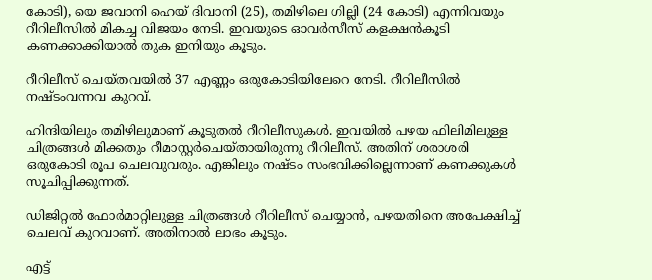കോടി), യെ ജവാനി ഹെയ് ദിവാനി (25), തമിഴിലെ ഗില്ലി (24 കോടി) എന്നിവയും റീറിലീസില്‍ മികച്ച വിജയം നേടി. ഇവയുടെ ഓവർസീസ് കളക്ഷൻകൂടി കണക്കാക്കിയാല്‍ തുക ഇനിയും കൂടും.

റീറിലീസ് ചെയ്തവയില്‍ 37 എണ്ണം ഒരുകോടിയിലേറെ നേടി. റീറിലീസില്‍ നഷ്ടംവന്നവ കുറവ്.

ഹിന്ദിയിലും തമിഴിലുമാണ് കൂടുതല്‍ റീറിലീസുകള്‍. ഇവയില്‍ പഴയ ഫിലിമിലുള്ള ചിത്രങ്ങള്‍ മിക്കതും റീമാസ്റ്റർചെയ്തായിരുന്നു റീറിലീസ്. അതിന് ശരാശരി ഒരുകോടി രൂപ ചെലവുവരും. എങ്കിലും നഷ്ടം സംഭവിക്കില്ലെന്നാണ് കണക്കുകള്‍ സൂചിപ്പിക്കുന്നത്.

ഡിജിറ്റല്‍ ഫോർമാറ്റിലുള്ള ചിത്രങ്ങള്‍ റീറിലീസ് ചെയ്യാൻ, പഴയതിനെ അപേക്ഷിച്ച്‌ ചെലവ് കുറവാണ്. അതിനാല്‍ ലാഭം കൂടും.

എട്ട്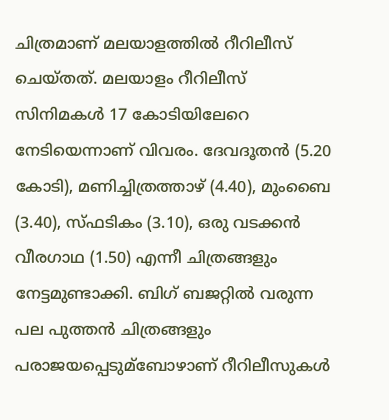ചിത്രമാണ് മലയാളത്തില്‍ റീറിലീസ് ചെയ്തത്. മലയാളം റീറിലീസ് സിനിമകള്‍ 17 കോടിയിലേറെ നേടിയെന്നാണ് വിവരം. ദേവദൂതൻ (5.20 കോടി), മണിച്ചിത്രത്താഴ് (4.40), മുംബൈ (3.40), സ്ഫടികം (3.10), ഒരു വടക്കൻ വീരഗാഥ (1.50) എന്നീ ചിത്രങ്ങളും നേട്ടമുണ്ടാക്കി. ബിഗ് ബജറ്റില്‍ വരുന്ന പല പുത്തൻ ചിത്രങ്ങളും പരാജയപ്പെടുമ്ബോഴാണ് റീറിലീസുകള്‍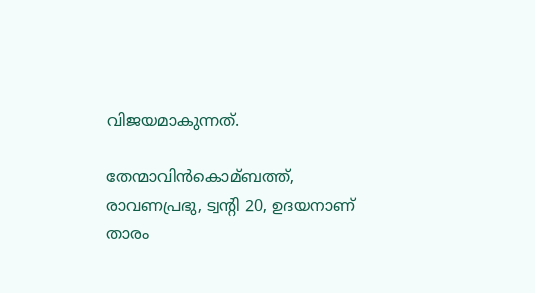വിജയമാകുന്നത്.

തേന്മാവിൻകൊമ്ബത്ത്, രാവണപ്രഭു, ട്വന്റി 20, ഉദയനാണ് താരം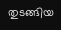തുടങ്ങിയ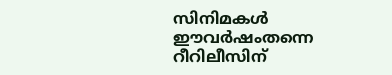സിനിമകള്‍ ഈവർഷംതന്നെ റീറിലീസിന്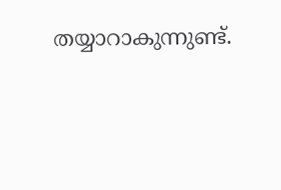തയ്യാറാകുന്നുണ്ട്.